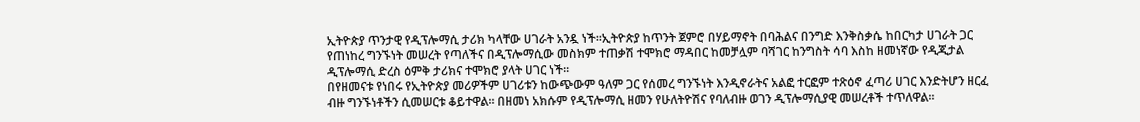ኢትዮጵያ ጥንታዊ የዲፕሎማሲ ታሪክ ካላቸው ሀገራት አንዷ ነች፡፡ኢትዮጵያ ከጥንት ጀምሮ በሃይማኖት በባሕልና በንግድ እንቅስቃሴ ከበርካታ ሀገራት ጋር የጠነከረ ግንኙነት መሠረት የጣለችና በዲፕሎማሲው መስክም ተጠቃሽ ተሞክሮ ማዳበር ከመቻሏም ባሻገር ከንግስት ሳባ እስከ ዘመነኛው የዲጂታል ዲፕሎማሲ ድረስ ዕምቅ ታሪክና ተሞክሮ ያላት ሀገር ነች፡፡
በየዘመናቱ የነበሩ የኢትዮጵያ መሪዎችም ሀገሪቱን ከውጭውም ዓለም ጋር የሰመረ ግንኙነት እንዲኖራትና አልፎ ተርፎም ተጽዕኖ ፈጣሪ ሀገር እንድትሆን ዘርፈ ብዙ ግንኙነቶችን ሲመሠርቱ ቆይተዋል። በዘመነ አክሱም የዲፕሎማሲ ዘመን የሁለትዮሽና የባለብዙ ወገን ዲፕሎማሲያዊ መሠረቶች ተጥለዋል፡፡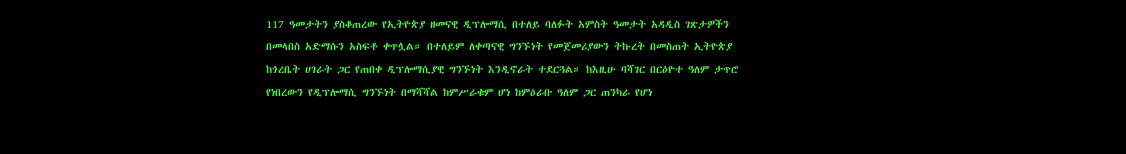117 ዓመታትን ያስቆጠረው የኢትዮጵያ ዘመናዊ ዲፕሎማሲ በተለይ ባለፉት አምስት ዓመታት አዳዲስ ገጽታዎችን በመላበስ አድማሱን አስፍቶ ቀጥሏል። በተለይም ለቀጣናዊ ግንኙነት የመጀመሪያውን ትኩረት በመስጠት ኢትዮጵያ ከጎረቤት ሀገራት ጋር የጠበቀ ዲፕሎማሲያዊ ግንኙነት እንዲኖራት ተደርጓል። ከእዚሁ ባሻገር በርዕዮተ ዓለም ታጥሮ የነበረውን የዲፕሎማሲ ግንኙነት በማሻሻል ከምሥራቁም ሆነ ከምዕራቡ ዓለም ጋር ጠንካራ የሆነ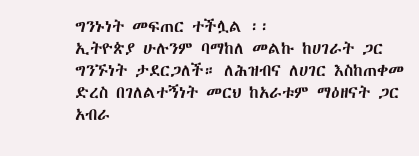ግንኑነት መፍጠር ተችሏል ፡፡
ኢትዮጵያ ሁሉንም ባማከለ መልኩ ከሀገራት ጋር ግንኙነት ታደርጋለች። ለሕዝብና ለሀገር እስከጠቀመ ድረስ በገለልተኝነት መርህ ከአራቱም ማዕዘናት ጋር አብራ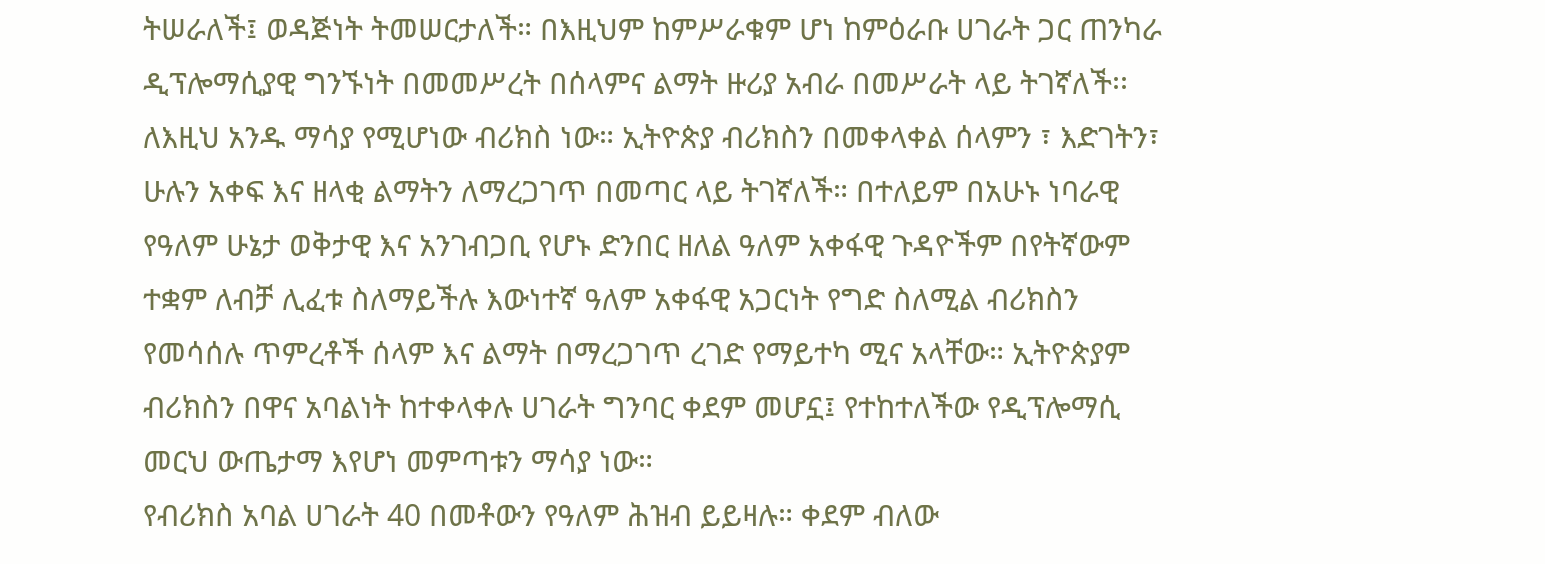ትሠራለች፤ ወዳጅነት ትመሠርታለች። በእዚህም ከምሥራቁም ሆነ ከምዕራቡ ሀገራት ጋር ጠንካራ ዲፕሎማሲያዊ ግንኙነት በመመሥረት በሰላምና ልማት ዙሪያ አብራ በመሥራት ላይ ትገኛለች፡፡
ለእዚህ አንዱ ማሳያ የሚሆነው ብሪክስ ነው። ኢትዮጵያ ብሪክስን በመቀላቀል ሰላምን ፣ እድገትን፣ ሁሉን አቀፍ እና ዘላቂ ልማትን ለማረጋገጥ በመጣር ላይ ትገኛለች። በተለይም በአሁኑ ነባራዊ የዓለም ሁኔታ ወቅታዊ እና አንገብጋቢ የሆኑ ድንበር ዘለል ዓለም አቀፋዊ ጉዳዮችም በየትኛውም ተቋም ለብቻ ሊፈቱ ስለማይችሉ እውነተኛ ዓለም አቀፋዊ አጋርነት የግድ ስለሚል ብሪክስን የመሳሰሉ ጥምረቶች ሰላም እና ልማት በማረጋገጥ ረገድ የማይተካ ሚና አላቸው። ኢትዮጵያም ብሪክስን በዋና አባልነት ከተቀላቀሉ ሀገራት ግንባር ቀደም መሆኗ፤ የተከተለችው የዲፕሎማሲ መርህ ውጤታማ እየሆነ መምጣቱን ማሳያ ነው።
የብሪክስ አባል ሀገራት 40 በመቶውን የዓለም ሕዝብ ይይዛሉ። ቀደም ብለው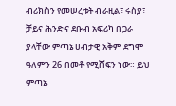ብሪክስን የመሠረቱት ብራዚል፣ ሩስያ፣ ቻይና ሕንድና ደቡብ አፍሪካ በጋራ ያላቸው ምጣኔ ሀብታዊ አቅም ደግሞ ዓለምን 26 በመቶ የሚሸፍን ነው። ይህ ምጣኔ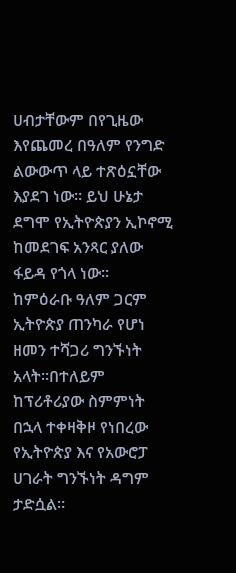ሀብታቸውም በየጊዜው እየጨመረ በዓለም የንግድ ልውውጥ ላይ ተጽዕኗቸው እያደገ ነው። ይህ ሁኔታ ደግሞ የኢትዮጵያን ኢኮኖሚ ከመደገፍ አንጻር ያለው ፋይዳ የጎላ ነው፡፡
ከምዕራቡ ዓለም ጋርም ኢትዮጵያ ጠንካራ የሆነ ዘመን ተሻጋሪ ግንኙነት አላት፡፡በተለይም ከፕሪቶሪያው ስምምነት በኋላ ተቀዛቅዞ የነበረው የኢትዮጵያ እና የአውሮፓ ሀገራት ግንኙነት ዳግም ታድሷል።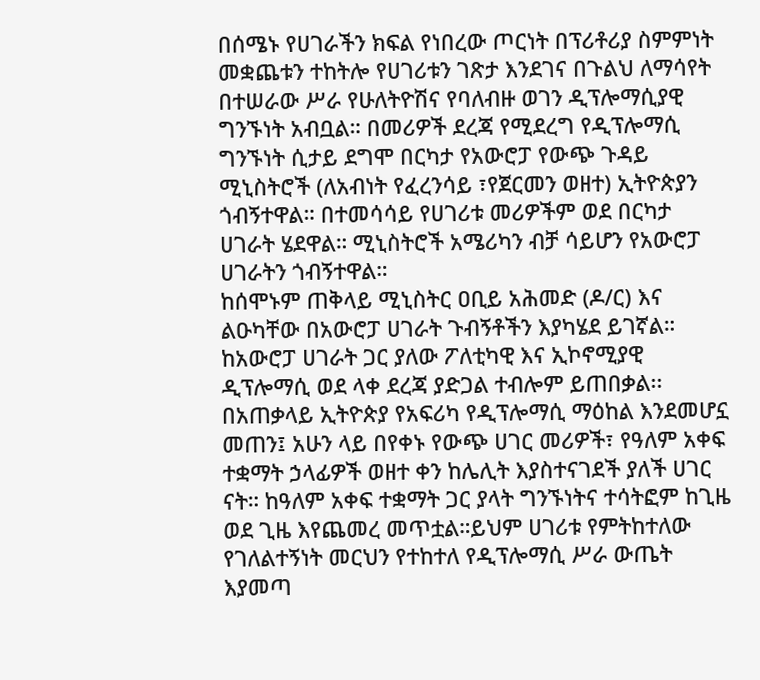በሰሜኑ የሀገራችን ክፍል የነበረው ጦርነት በፕሪቶሪያ ስምምነት መቋጨቱን ተከትሎ የሀገሪቱን ገጽታ እንደገና በጉልህ ለማሳየት በተሠራው ሥራ የሁለትዮሽና የባለብዙ ወገን ዲፕሎማሲያዊ ግንኙነት አብቧል። በመሪዎች ደረጃ የሚደረግ የዲፕሎማሲ ግንኙነት ሲታይ ደግሞ በርካታ የአውሮፓ የውጭ ጉዳይ ሚኒስትሮች (ለአብነት የፈረንሳይ ፣የጀርመን ወዘተ) ኢትዮጵያን ጎብኝተዋል። በተመሳሳይ የሀገሪቱ መሪዎችም ወደ በርካታ ሀገራት ሄደዋል። ሚኒስትሮች አሜሪካን ብቻ ሳይሆን የአውሮፓ ሀገራትን ጎብኝተዋል።
ከሰሞኑም ጠቅላይ ሚኒስትር ዐቢይ አሕመድ (ዶ/ር) እና ልዑካቸው በአውሮፓ ሀገራት ጉብኝቶችን እያካሄደ ይገኛል። ከአውሮፓ ሀገራት ጋር ያለው ፖለቲካዊ እና ኢኮኖሚያዊ ዲፕሎማሲ ወደ ላቀ ደረጃ ያድጋል ተብሎም ይጠበቃል፡፡
በአጠቃላይ ኢትዮጵያ የአፍሪካ የዲፕሎማሲ ማዕከል እንደመሆኗ መጠን፤ አሁን ላይ በየቀኑ የውጭ ሀገር መሪዎች፣ የዓለም አቀፍ ተቋማት ኃላፊዎች ወዘተ ቀን ከሌሊት እያስተናገደች ያለች ሀገር ናት። ከዓለም አቀፍ ተቋማት ጋር ያላት ግንኙነትና ተሳትፎም ከጊዜ ወደ ጊዜ እየጨመረ መጥቷል።ይህም ሀገሪቱ የምትከተለው የገለልተኝነት መርህን የተከተለ የዲፕሎማሲ ሥራ ውጤት እያመጣ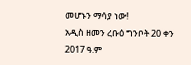መሆኑን ማሳያ ነው!
አዲስ ዘመን ረቡዕ ግንቦት 20 ቀን 2017 ዓ.ም